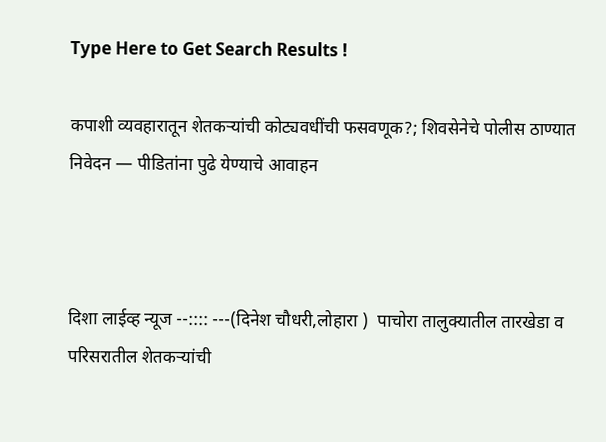Type Here to Get Search Results !

कपाशी व्यवहारातून शेतकऱ्यांची कोट्यवधींची फसवणूक?; शिवसेनेचे पोलीस ठाण्यात निवेदन — पीडितांना पुढे येण्याचे आवाहन



दिशा लाईव्ह न्यूज --:::: ---(दिनेश चौधरी,लोहारा )  पाचोरा तालुक्यातील तारखेडा व परिसरातील शेतकऱ्यांची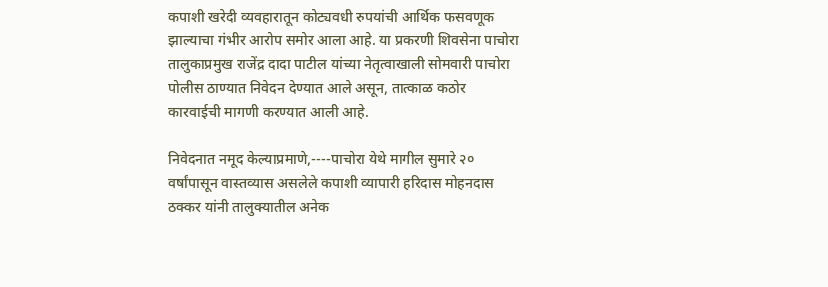कपाशी खरेदी व्यवहारातून कोट्यवधी रुपयांची आर्थिक फसवणूक झाल्याचा गंभीर आरोप समोर आला आहे. या प्रकरणी शिवसेना पाचोरा तालुकाप्रमुख राजेंद्र दादा पाटील यांच्या नेतृत्वाखाली सोमवारी पाचोरा पोलीस ठाण्यात निवेदन देण्यात आले असून, तात्काळ कठोर कारवाईची मागणी करण्यात आली आहे.

निवेदनात नमूद केल्याप्रमाणे,----पाचोरा येथे मागील सुमारे २० वर्षांपासून वास्तव्यास असलेले कपाशी व्यापारी हरिदास मोहनदास ठक्कर यांनी तालुक्यातील अनेक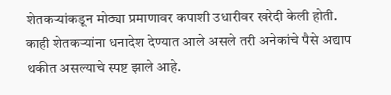शेतकऱ्यांकडून मोठ्या प्रमाणावर कपाशी उधारीवर खरेदी केली होती. काही शेतकऱ्यांना धनादेश देण्यात आले असले तरी अनेकांचे पैसे अद्याप थकीत असल्याचे स्पष्ट झाले आहे.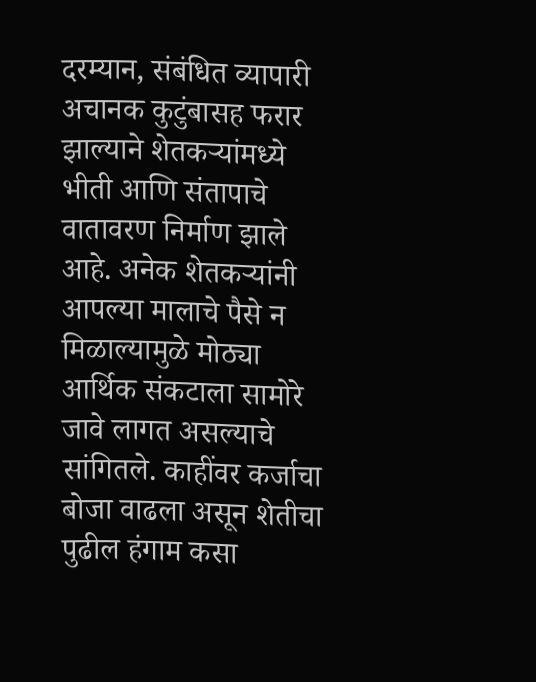दरम्यान, संबंधित व्यापारी अचानक कुटुंबासह फरार झाल्याने शेतकऱ्यांमध्ये भीती आणि संतापाचे वातावरण निर्माण झाले आहे. अनेक शेतकऱ्यांनी आपल्या मालाचे पैसे न मिळाल्यामुळे मोठ्या आर्थिक संकटाला सामोरे जावे लागत असल्याचे सांगितले. काहींवर कर्जाचा बोजा वाढला असून शेतीचा पुढील हंगाम कसा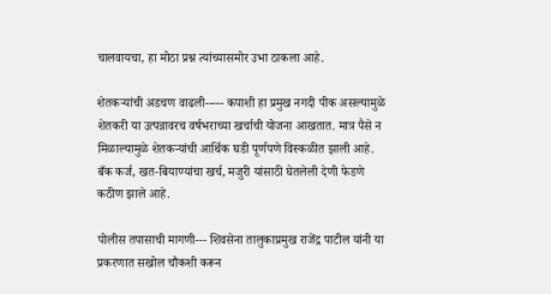चालवायचा, हा मोठा प्रश्न त्यांच्यासमोर उभा ठाकला आहे.

शेतकऱ्यांची अडचण वाढली----- कपाशी हा प्रमुख नगदी पीक असल्यामुळे शेतकरी या उत्पन्नावरच वर्षभराच्या खर्चाची योजना आखतात. मात्र पैसे न मिळाल्यामुळे शेतकऱ्यांची आर्थिक घडी पूर्णपणे विस्कळीत झाली आहे. बँक कर्ज, खत-बियाण्यांचा खर्च, मजुरी यांसाठी घेतलेली देणी फेडणे कठीण झाले आहे.

पोलीस तपासाची मागणी--- शिवसेना तालुकाप्रमुख राजेंद्र पाटील यांनी या प्रकरणात सखोल चौकशी करून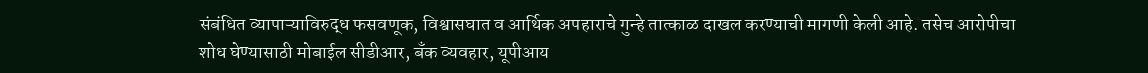संबंधित व्यापाऱ्याविरुद्ध फसवणूक, विश्वासघात व आर्थिक अपहाराचे गुन्हे तात्काळ दाखल करण्याची मागणी केली आहे. तसेच आरोपीचा शोध घेण्यासाठी मोबाईल सीडीआर, बँक व्यवहार, यूपीआय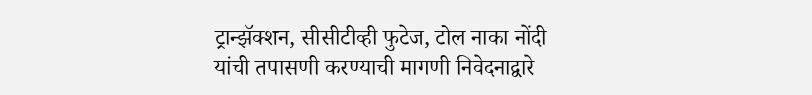ट्रान्झॅक्शन, सीसीटीव्ही फुटेज, टोल नाका नोंदी यांची तपासणी करण्याची मागणी निवेदनाद्वारे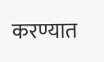करण्यात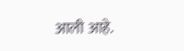आली आहे.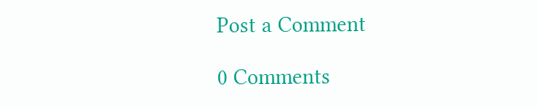Post a Comment

0 Comments